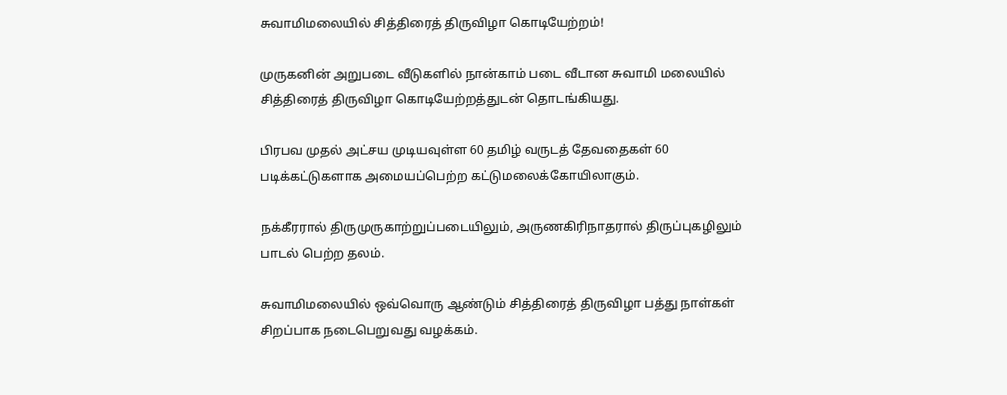சுவாமிமலையில் சித்திரைத் திருவிழா கொடியேற்றம்!

முருகனின் அறுபடை வீடுகளில் நான்காம் படை வீடான சுவாமி மலையில் சித்திரைத் திருவிழா கொடியேற்றத்துடன் தொடங்கியது.

பிரபவ முதல் அட்சய முடியவுள்ள 60 தமிழ் வருடத் தேவதைகள் 60 படிக்கட்டுகளாக அமையப்பெற்ற கட்டுமலைக்கோயிலாகும்.

நக்கீரரால் திருமுருகாற்றுப்படையிலும், அருணகிரிநாதரால் திருப்புகழிலும் பாடல் பெற்ற தலம்.

சுவாமிமலையில் ஒவ்வொரு ஆண்டும் சித்திரைத் திருவிழா பத்து நாள்கள் சிறப்பாக நடைபெறுவது வழக்கம்.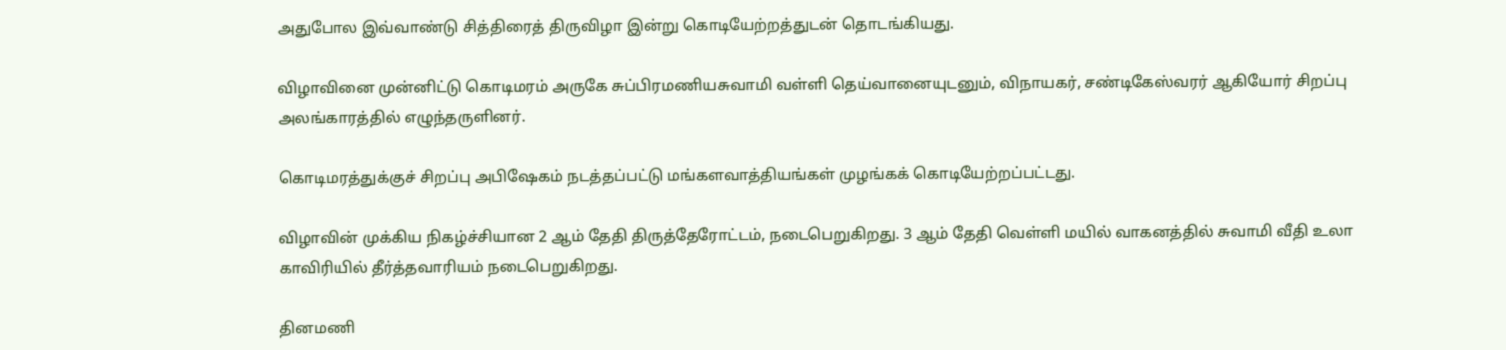அதுபோல இவ்வாண்டு சித்திரைத் திருவிழா இன்று கொடியேற்றத்துடன் தொடங்கியது.

விழாவினை முன்னிட்டு கொடிமரம் அருகே சுப்பிரமணியசுவாமி வள்ளி தெய்வானையுடனும், விநாயகர், சண்டிகேஸ்வரர் ஆகியோர் சிறப்பு அலங்காரத்தில் எழுந்தருளினர்.

கொடிமரத்துக்குச் சிறப்பு அபிஷேகம் நடத்தப்பட்டு மங்களவாத்தியங்கள் முழங்கக் கொடியேற்றப்பட்டது.

விழாவின் முக்கிய நிகழ்ச்சியான 2 ஆம் தேதி திருத்தேரோட்டம், நடைபெறுகிறது. 3 ஆம் தேதி வெள்ளி மயில் வாகனத்தில் சுவாமி வீதி உலா காவிரியில் தீர்த்தவாரியம் நடைபெறுகிறது.

தினமணி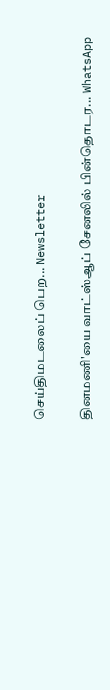செய்திமடலைப் பெற... Newsletter

தினமணி'யை வாட்ஸ்ஆப் சேனலில் பின்தொடர... WhatsApp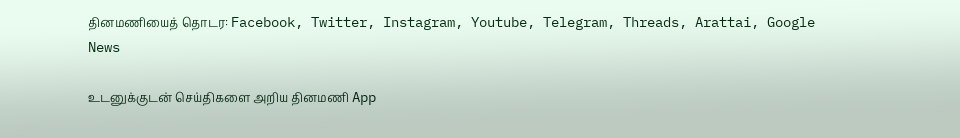தினமணியைத் தொடர: Facebook, Twitter, Instagram, Youtube, Telegram, Threads, Arattai, Google News

உடனுக்குடன் செய்திகளை அறிய தினமணி App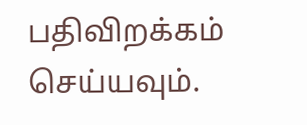பதிவிறக்கம் செய்யவும்.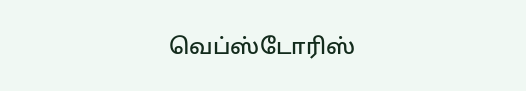வெப்ஸ்டோரிஸ்